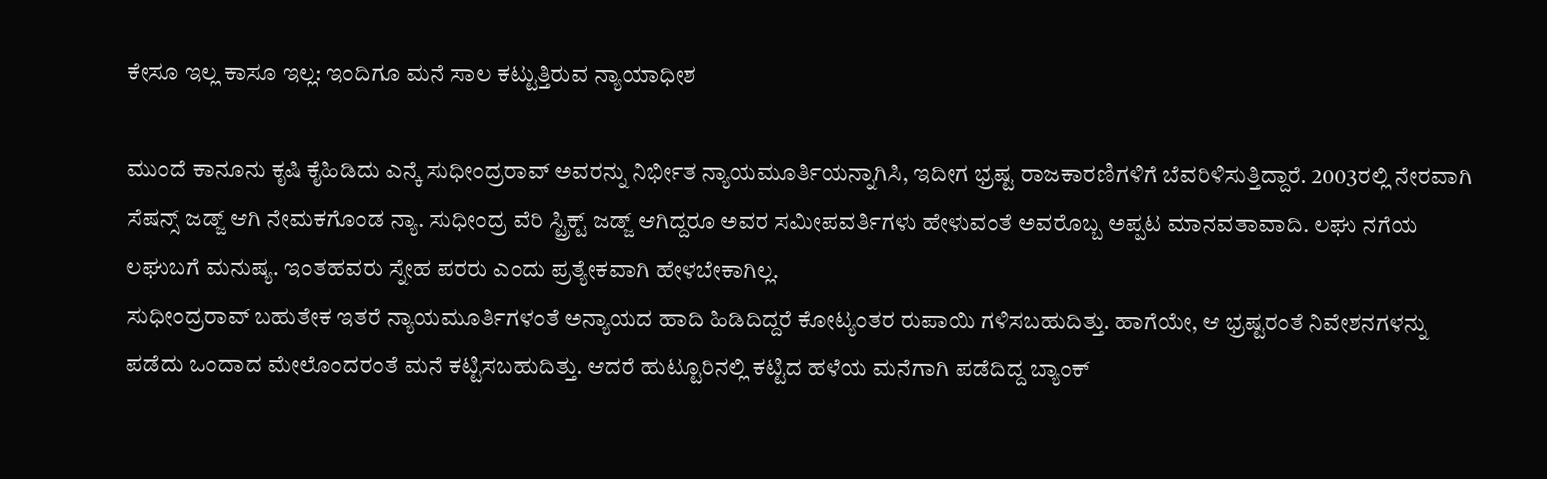ಕೇಸೂ ಇಲ್ಲ ಕಾಸೂ ಇಲ್ಲ: ಇಂದಿಗೂ ಮನೆ ಸಾಲ ಕಟ್ಟುತ್ತಿರುವ ನ್ಯಾಯಾಧೀಶ

ಮುಂದೆ ಕಾನೂನು ಕೃಷಿ ಕೈಹಿಡಿದು ಎನ್ಕೆ ಸುಧೀಂದ್ರರಾವ್ ಅವರನ್ನು ನಿರ್ಭೀತ ನ್ಯಾಯಮೂರ್ತಿಯನ್ನಾಗಿಸಿ, ಇದೀಗ ಭ್ರಷ್ಟ ರಾಜಕಾರಣಿಗಳಿಗೆ ಬೆವರಿಳಿಸುತ್ತಿದ್ದಾರೆ. 2003ರಲ್ಲಿ ನೇರವಾಗಿ ಸೆಷನ್ಸ್ ಜಡ್ಜ್ ಆಗಿ ನೇಮಕಗೊಂಡ ನ್ಯಾ. ಸುಧೀಂದ್ರ ವೆರಿ ಸ್ಟ್ರಿಕ್ಟ್ ಜಡ್ಜ್ ಆಗಿದ್ದರೂ ಅವರ ಸಮೀಪವರ್ತಿಗಳು ಹೇಳುವಂತೆ ಅವರೊಬ್ಬ ಅಪ್ಪಟ ಮಾನವತಾವಾದಿ. ಲಘು ನಗೆಯ ಲಘುಬಗೆ ಮನುಷ್ಯ. ಇಂತಹವರು ಸ್ನೇಹ ಪರರು ಎಂದು ಪ್ರತ್ಯೇಕವಾಗಿ ಹೇಳಬೇಕಾಗಿಲ್ಲ.
ಸುಧೀಂದ್ರರಾವ್ ಬಹುತೇಕ ಇತರೆ ನ್ಯಾಯಮೂರ್ತಿಗಳಂತೆ ಅನ್ಯಾಯದ ಹಾದಿ ಹಿಡಿದಿದ್ದರೆ ಕೋಟ್ಯಂತರ ರುಪಾಯಿ ಗಳಿಸಬಹುದಿತ್ತು. ಹಾಗೆಯೇ, ಆ ಭ್ರಷ್ಟರಂತೆ ನಿವೇಶನಗಳನ್ನು ಪಡೆದು ಒಂದಾದ ಮೇಲೊಂದರಂತೆ ಮನೆ ಕಟ್ಟಿಸಬಹುದಿತ್ತು. ಆದರೆ ಹುಟ್ಟೂರಿನಲ್ಲಿ ಕಟ್ಟಿದ ಹಳೆಯ ಮನೆಗಾಗಿ ಪಡೆದಿದ್ದ ಬ್ಯಾಂಕ್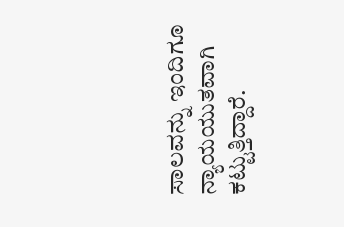ಸಾಲವನ್ನು ಇಂದಿಗೂ ನ್ಯಾಯಯುತವಾಗಿ ಕಟ್ಟುತ್ತಿದ್ದಾರೆ.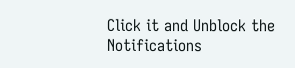Click it and Unblock the Notifications